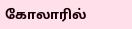கோலாரில்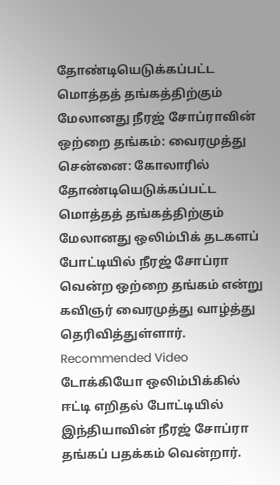தோண்டியெடுக்கப்பட்ட மொத்தத் தங்கத்திற்கும் மேலானது நீரஜ் சோப்ராவின் ஒற்றை தங்கம்: வைரமுத்து
சென்னை: கோலாரில் தோண்டியெடுக்கப்பட்ட மொத்தத் தங்கத்திற்கும் மேலானது ஒலிம்பிக் தடகளப் போட்டியில் நீரஜ் சோப்ரா வென்ற ஒற்றை தங்கம் என்று கவிஞர் வைரமுத்து வாழ்த்து தெரிவித்துள்ளார்.
Recommended Video
டோக்கியோ ஒலிம்பிக்கில் ஈட்டி எறிதல் போட்டியில் இந்தியாவின் நீரஜ் சோப்ரா தங்கப் பதக்கம் வென்றார்.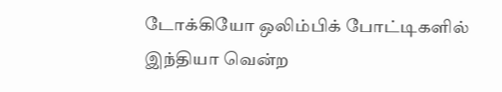டோக்கியோ ஒலிம்பிக் போட்டிகளில் இந்தியா வென்ற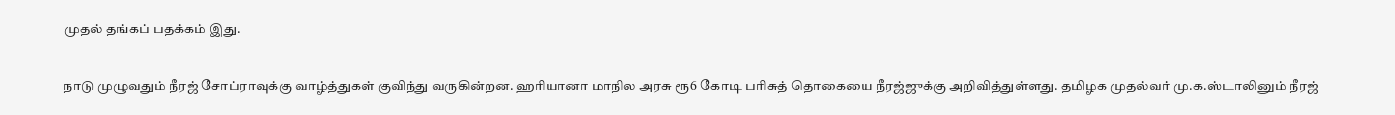முதல் தங்கப் பதக்கம் இது.

நாடு முழுவதும் நீரஜ் சோப்ராவுக்கு வாழ்த்துகள் குவிந்து வருகின்றன. ஹரியானா மாநில அரசு ரூ6 கோடி பரிசுத் தொகையை நீரஜ்ஜுக்கு அறிவித்துள்ளது. தமிழக முதல்வர் மு.க.ஸ்டாலினும் நீரஜ்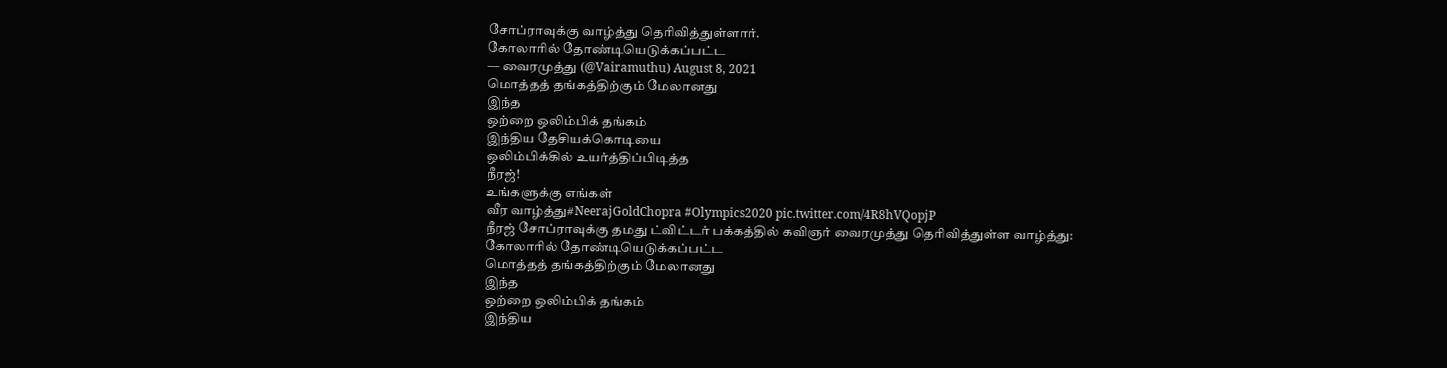சோப்ராவுக்கு வாழ்த்து தெரிவித்துள்ளார்.
கோலாரில் தோண்டியெடுக்கப்பட்ட
— வைரமுத்து (@Vairamuthu) August 8, 2021
மொத்தத் தங்கத்திற்கும் மேலானது
இந்த
ஒற்றை ஒலிம்பிக் தங்கம்
இந்திய தேசியக்கொடியை
ஒலிம்பிக்கில் உயர்த்திப்பிடித்த
நீரஜ்!
உங்களுக்கு எங்கள்
வீர வாழ்த்து#NeerajGoldChopra #Olympics2020 pic.twitter.com/4R8hVQopjP
நீரஜ் சோப்ராவுக்கு தமது ட்விட்டர் பக்கத்தில் கவிஞர் வைரமுத்து தெரிவித்துள்ள வாழ்த்து:
கோலாரில் தோண்டியெடுக்கப்பட்ட
மொத்தத் தங்கத்திற்கும் மேலானது
இந்த
ஒற்றை ஒலிம்பிக் தங்கம்
இந்திய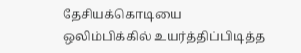தேசியக்கொடியை
ஒலிம்பிக்கில் உயர்த்திப்பிடித்த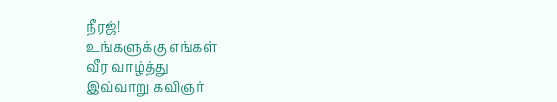நீரஜ்!
உங்களுக்கு எங்கள்
வீர வாழ்த்து
இவ்வாறு கவிஞர்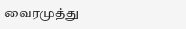வைரமுத்து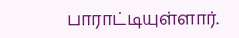பாராட்டியுள்ளார்.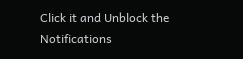Click it and Unblock the Notifications